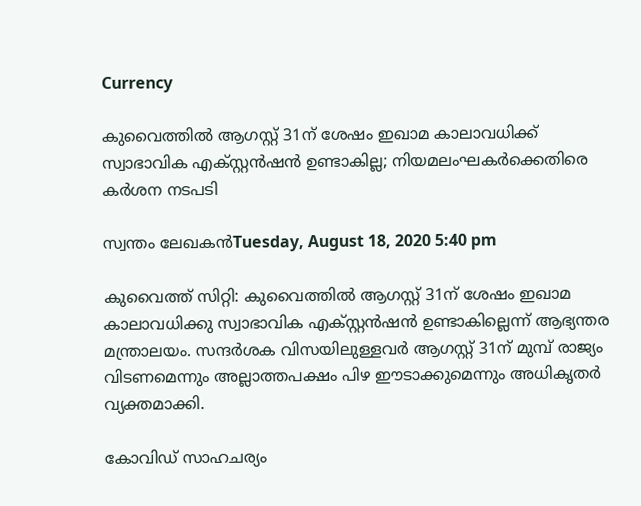Currency

കുവൈത്തില്‍ ആഗസ്റ്റ് 31ന് ശേഷം ഇഖാമ കാലാവധിക്ക് സ്വാഭാവിക എക്സ്റ്റന്‍ഷന്‍ ഉണ്ടാകില്ല; നിയമലംഘകര്‍ക്കെതിരെ കര്‍ശന നടപടി

സ്വന്തം ലേഖകന്‍Tuesday, August 18, 2020 5:40 pm

കുവൈത്ത് സിറ്റി: കുവൈത്തില്‍ ആഗസ്റ്റ് 31ന് ശേഷം ഇഖാമ കാലാവധിക്കു സ്വാഭാവിക എക്സ്റ്റന്‍ഷന്‍ ഉണ്ടാകില്ലെന്ന് ആഭ്യന്തര മന്ത്രാലയം. സന്ദര്‍ശക വിസയിലുള്ളവര്‍ ആഗസ്റ്റ് 31ന് മുമ്പ് രാജ്യം വിടണമെന്നും അല്ലാത്തപക്ഷം പിഴ ഈടാക്കുമെന്നും അധികൃതര്‍ വ്യക്തമാക്കി.

കോവിഡ് സാഹചര്യം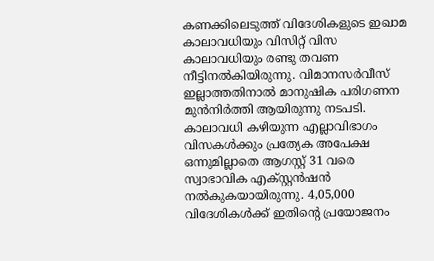കണക്കിലെടുത്ത് വിദേശികളുടെ ഇഖാമ കാലാവധിയും വിസിറ്റ് വിസ കാലാവധിയും രണ്ടു തവണ നീട്ടിനല്‍കിയിരുന്നു. വിമാനസര്‍വീസ് ഇല്ലാത്തതിനാല്‍ മാനുഷിക പരിഗണന മുന്‍നിര്‍ത്തി ആയിരുന്നു നടപടി. കാലാവധി കഴിയുന്ന എല്ലാവിഭാഗം വിസകള്‍ക്കും പ്രത്യേക അപേക്ഷ ഒന്നുമില്ലാതെ ആഗസ്റ്റ് 31 വരെ സ്വാഭാവിക എക്സ്റ്റന്‍ഷന്‍ നല്‍കുകയായിരുന്നു. 4,05,000 വിദേശികള്‍ക്ക് ഇതിന്റെ പ്രയോജനം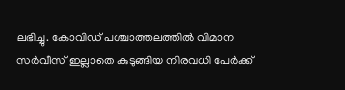ലഭിച്ചു. കോവിഡ് പശ്ചാത്തലത്തില്‍ വിമാന സര്‍വീസ് ഇല്ലാതെ കുടുങ്ങിയ നിരവധി പേര്‍ക്ക്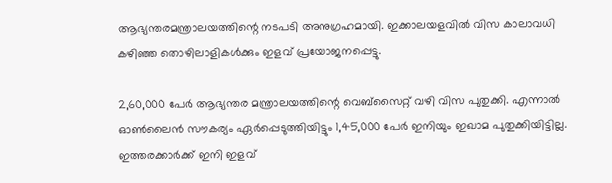ആഭ്യന്തരമന്ത്രാലയത്തിന്റെ നടപടി അനുഗ്രഹമായി. ഇക്കാലയളവില്‍ വിസ കാലാവധി കഴിഞ്ഞ തൊഴിലാളികള്‍ക്കും ഇളവ് പ്രയോജനപ്പെട്ടു.

2,60,000 പേര്‍ ആഭ്യന്തര മന്ത്രാലയത്തിന്റെ വെബ്‌സൈറ്റ് വഴി വിസ പുതുക്കി. എന്നാല്‍ ഓണ്‍ലൈന്‍ സൗകര്യം ഏര്‍പ്പെടുത്തിയിട്ടും 1,45,000 പേര്‍ ഇനിയും ഇഖാമ പുതുക്കിയിട്ടില്ല. ഇത്തരക്കാര്‍ക്ക് ഇനി ഇളവ്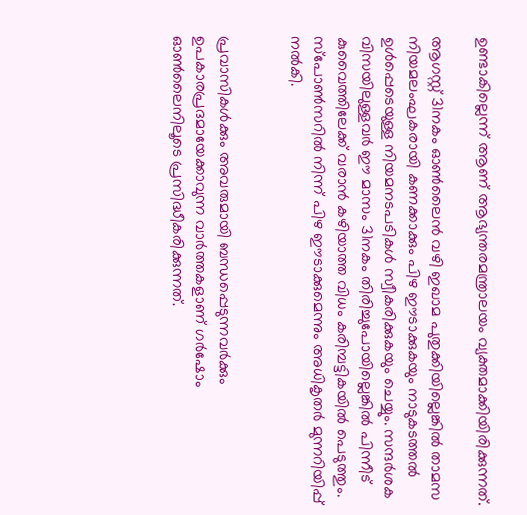ഉണ്ടാകില്ലെന്ന് ആണ് ആഭ്യന്തരമന്ത്രാലയം വ്യക്തമാക്കിയിരിക്കുന്നത്.

ആഗസ്റ്റ് 31നകം ഓണ്‍ലൈന്‍ വഴി ഇഖാമ പുതുക്കിയില്ലെങ്കില്‍ താമസ നിയമലംഘകരായി കണക്കാക്കും പിഴ ഈടാക്കുകയും നാടുകടത്തല്‍ ഉള്‍പ്പെടെയുള്ള നിയമനടപടികള്‍ സ്വീകരിക്കുകയും ചെയ്യും. സന്ദര്‍ശക വിസയിലുള്ളവര്‍ ഈ മാസം 31നകം തിരിച്ചുപോയില്ലെങ്കില്‍ പിന്നീട് കുവൈത്തിലേക്ക് വരാന്‍ കഴിയാത്ത വിധം കരിമ്പട്ടികയില്‍ പെടുത്തും. സ്‌പോണ്‍സറില്‍ നിന്ന് പിഴ ഈടാക്കുമെന്നും അധികൃതര്‍ മുന്നറിയിപ്പ് നല്‍കി.


പ്രവാസികൾക്കും അവരുമായി ബന്ധപ്പെടുന്നവർക്കും ഉപകാരപ്രദമായേക്കാവുന്ന വാർത്തകളാണ് ഗർഷോം ഓൺലൈനിലൂടെ പ്രസിദ്ധീകരിക്കുന്നത്.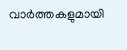വാർത്തകളുമായി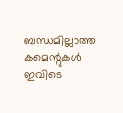ബന്ധമില്ലാത്ത കമെന്റുകൾ ഇവിടെ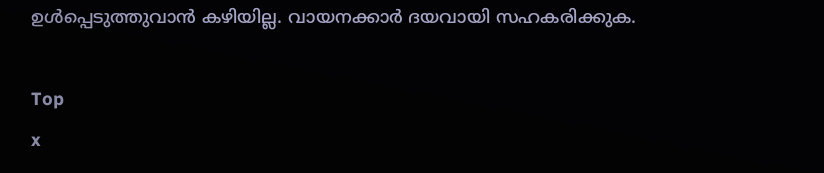ഉൾപ്പെടുത്തുവാൻ കഴിയില്ല. വായനക്കാർ ദയവായി സഹകരിക്കുക.

Top
x